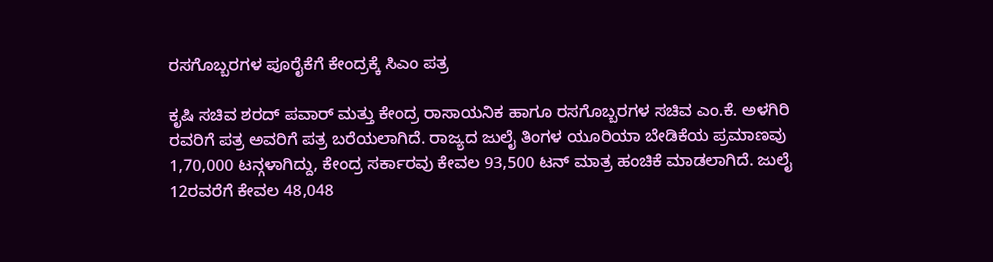ರಸಗೊಬ್ಬರಗಳ ಪೂರೈಕೆಗೆ ಕೇಂದ್ರಕ್ಕೆ ಸಿಎಂ ಪತ್ರ

ಕೃಷಿ ಸಚಿವ ಶರದ್ ಪವಾರ್ ಮತ್ತು ಕೇಂದ್ರ ರಾಸಾಯನಿಕ ಹಾಗೂ ರಸಗೊಬ್ಬರಗಳ ಸಚಿವ ಎಂ.ಕೆ. ಅಳಗಿರಿ ರವರಿಗೆ ಪತ್ರ ಅವರಿಗೆ ಪತ್ರ ಬರೆಯಲಾಗಿದೆ. ರಾಜ್ಯದ ಜುಲೈ ತಿಂಗಳ ಯೂರಿಯಾ ಬೇಡಿಕೆಯ ಪ್ರಮಾಣವು 1,70,000 ಟನ್ಗಳಾಗಿದ್ದು, ಕೇಂದ್ರ ಸರ್ಕಾರವು ಕೇವಲ 93,500 ಟನ್ ಮಾತ್ರ ಹಂಚಿಕೆ ಮಾಡಲಾಗಿದೆ. ಜುಲೈ 12ರವರೆಗೆ ಕೇವಲ 48,048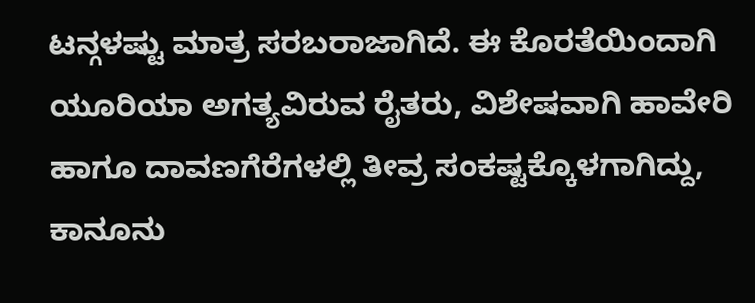ಟನ್ಗಳಷ್ಟು ಮಾತ್ರ ಸರಬರಾಜಾಗಿದೆ. ಈ ಕೊರತೆಯಿಂದಾಗಿ ಯೂರಿಯಾ ಅಗತ್ಯವಿರುವ ರೈತರು, ವಿಶೇಷವಾಗಿ ಹಾವೇರಿ ಹಾಗೂ ದಾವಣಗೆರೆಗಳಲ್ಲಿ ತೀವ್ರ ಸಂಕಷ್ಟಕ್ಕೊಳಗಾಗಿದ್ದು, ಕಾನೂನು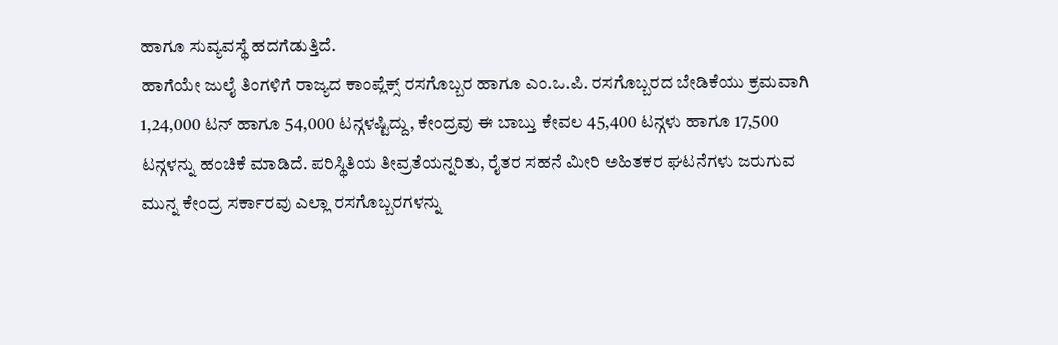ಹಾಗೂ ಸುವ್ಯವಸ್ಥೆ ಹದಗೆಡುತ್ತಿದೆ.
ಹಾಗೆಯೇ ಜುಲೈ ತಿಂಗಳಿಗೆ ರಾಜ್ಯದ ಕಾಂಪ್ಲೆಕ್ಸ್ ರಸಗೊಬ್ಬರ ಹಾಗೂ ಎಂ.ಒ.ಪಿ. ರಸಗೊಬ್ಬರದ ಬೇಡಿಕೆಯು ಕ್ರಮವಾಗಿ 1,24,000 ಟನ್ ಹಾಗೂ 54,000 ಟನ್ಗಳಷ್ಟಿದ್ದು, ಕೇಂದ್ರವು ಈ ಬಾಬ್ತು ಕೇವಲ 45,400 ಟನ್ಗಳು ಹಾಗೂ 17,500 ಟನ್ಗಳನ್ನು ಹಂಚಿಕೆ ಮಾಡಿದೆ. ಪರಿಸ್ಥಿತಿಯ ತೀವ್ರತೆಯನ್ನರಿತು, ರೈತರ ಸಹನೆ ಮೀರಿ ಅಹಿತಕರ ಘಟನೆಗಳು ಜರುಗುವ ಮುನ್ನ ಕೇಂದ್ರ ಸರ್ಕಾರವು ಎಲ್ಲಾ ರಸಗೊಬ್ಬರಗಳನ್ನು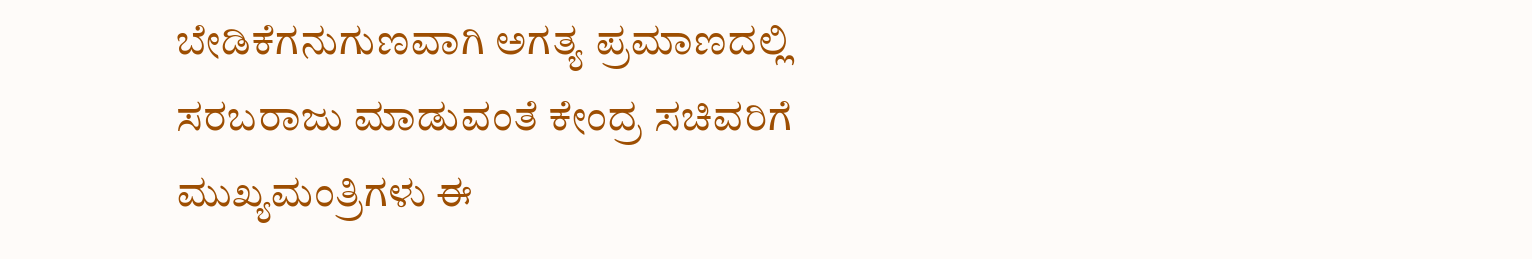ಬೇಡಿಕೆಗನುಗುಣವಾಗಿ ಅಗತ್ಯ ಪ್ರಮಾಣದಲ್ಲಿ ಸರಬರಾಜು ಮಾಡುವಂತೆ ಕೇಂದ್ರ ಸಚಿವರಿಗೆ ಮುಖ್ಯಮಂತ್ರಿಗಳು ಈ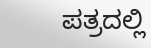ಪತ್ರದಲ್ಲಿ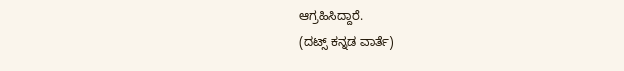ಆಗ್ರಹಿಸಿದ್ದಾರೆ.
(ದಟ್ಸ್ ಕನ್ನಡ ವಾರ್ತೆ)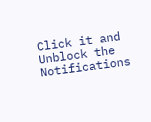Click it and Unblock the Notifications